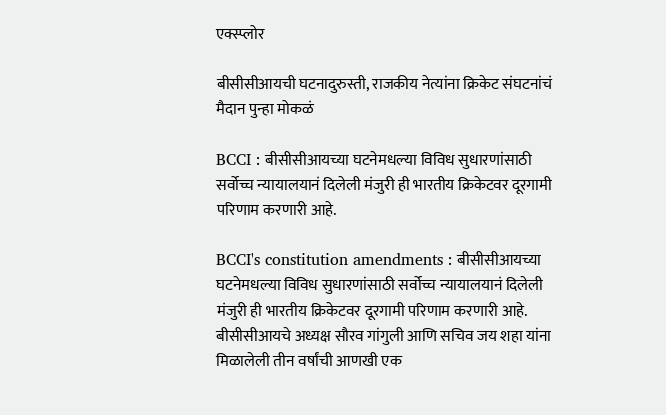एक्स्प्लोर

बीसीसीआयची घटनादुरुस्ती, राजकीय नेत्यांना क्रिकेट संघटनांचं मैदान पुन्हा मोकळं

BCCI : बीसीसीआयच्या घटनेमधल्या विविध सुधारणांसाठी सर्वोच्च न्यायालयानं दिलेली मंजुरी ही भारतीय क्रिकेटवर दूरगामी परिणाम करणारी आहे.

BCCI's constitution amendments : बीसीसीआयच्या घटनेमधल्या विविध सुधारणांसाठी सर्वोच्च न्यायालयानं दिलेली मंजुरी ही भारतीय क्रिकेटवर दूरगामी परिणाम करणारी आहे. बीसीसीआयचे अध्यक्ष सौरव गांगुली आणि सचिव जय शहा यांना मिळालेली तीन वर्षांची आणखी एक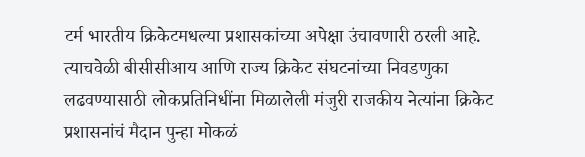टर्म भारतीय क्रिकेटमधल्या प्रशासकांच्या अपेक्षा उंचावणारी ठरली आहे. त्याचवेळी बीसीसीआय आणि राज्य क्रिकेट संघटनांच्या निवडणुका लढवण्यासाठी लोकप्रतिनिधींना मिळालेली मंजुरी राजकीय नेत्यांना क्रिकेट प्रशासनांचं मैदान पुन्हा मोकळं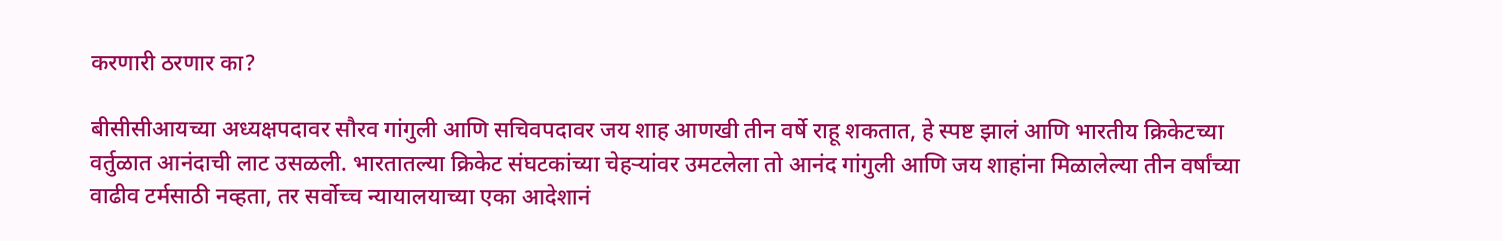करणारी ठरणार का?

बीसीसीआयच्या अध्यक्षपदावर सौरव गांगुली आणि सचिवपदावर जय शाह आणखी तीन वर्षे राहू शकतात, हे स्पष्ट झालं आणि भारतीय क्रिकेटच्या वर्तुळात आनंदाची लाट उसळली. भारतातल्या क्रिकेट संघटकांच्या चेहऱ्यांवर उमटलेला तो आनंद गांगुली आणि जय शाहांना मिळालेल्या तीन वर्षांच्या वाढीव टर्मसाठी नव्हता, तर सर्वोच्च न्यायालयाच्या एका आदेशानं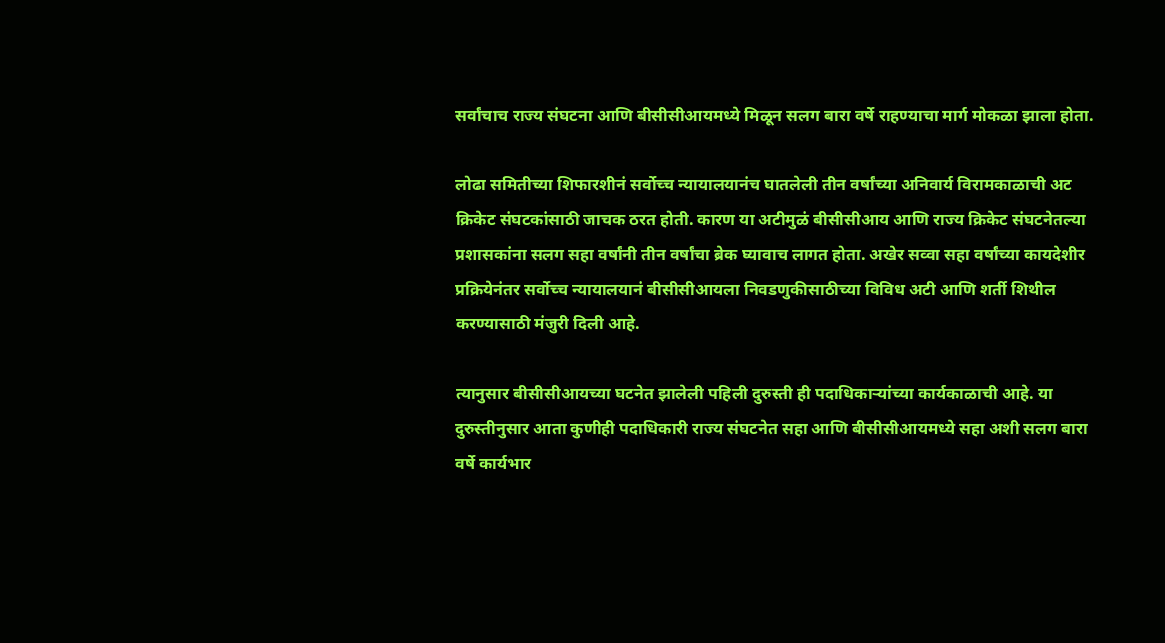सर्वांचाच राज्य संघटना आणि बीसीसीआयमध्ये मिळून सलग बारा वर्षे राहण्याचा मार्ग मोकळा झाला होता.

लोढा समितीच्या शिफारशीनं सर्वोच्च न्यायालयानंच घातलेली तीन वर्षांच्या अनिवार्य विरामकाळाची अट क्रिकेट संघटकांसाठी जाचक ठरत होती. कारण या अटीमुळं बीसीसीआय आणि राज्य क्रिकेट संघटनेतल्या प्रशासकांना सलग सहा वर्षांनी तीन वर्षांचा ब्रेक घ्यावाच लागत होता. अखेर सव्वा सहा वर्षांच्या कायदेशीर प्रक्रियेनंतर सर्वोच्च न्यायालयानं बीसीसीआयला निवडणुकीसाठीच्या विविध अटी आणि शर्ती शिथील करण्यासाठी मंजुरी दिली आहे.

त्यानुसार बीसीसीआयच्या घटनेत झालेली पहिली दुरुस्ती ही पदाधिकाऱ्यांच्या कार्यकाळाची आहे. या दुरुस्तीनुसार आता कुणीही पदाधिकारी राज्य संघटनेत सहा आणि बीसीसीआयमध्ये सहा अशी सलग बारा वर्षे कार्यभार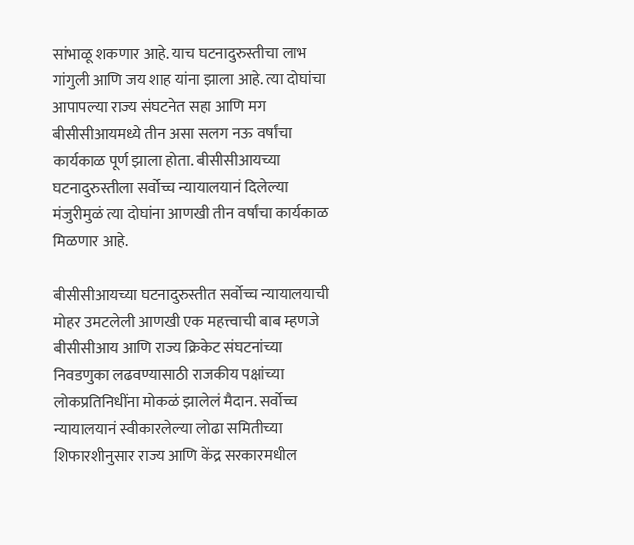सांभाळू शकणार आहे. याच घटनादुरुस्तीचा लाभ गांगुली आणि जय शाह यांना झाला आहे. त्या दोघांचा आपापल्या राज्य संघटनेत सहा आणि मग बीसीसीआयमध्ये तीन असा सलग नऊ वर्षांचा कार्यकाळ पूर्ण झाला होता. बीसीसीआयच्या घटनादुरुस्तीला सर्वोच्च न्यायालयानं दिलेल्या मंजुरीमुळं त्या दोघांना आणखी तीन वर्षांचा कार्यकाळ मिळणार आहे.

बीसीसीआयच्या घटनादुरुस्तीत सर्वोच्च न्यायालयाची मोहर उमटलेली आणखी एक महत्त्वाची बाब म्हणजे बीसीसीआय आणि राज्य क्रिकेट संघटनांच्या निवडणुका लढवण्यासाठी राजकीय पक्षांच्या लोकप्रतिनिधींना मोकळं झालेलं मैदान. सर्वोच्च न्यायालयानं स्वीकारलेल्या लोढा समितीच्या शिफारशीनुसार राज्य आणि केंद्र सरकारमधील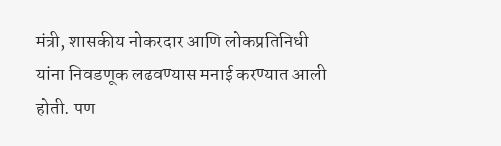मंत्री, शासकीय नोकरदार आणि लोकप्रतिनिधी यांना निवडणूक लढवण्यास मनाई करण्यात आली होती. पण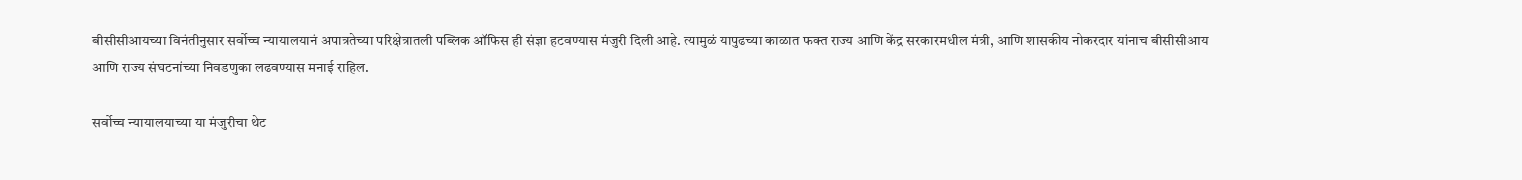बीसीसीआयच्या विनंतीनुसार सर्वोच्च न्यायालयानं अपात्रतेच्या परिक्षेत्रातली पब्लिक ऑफिस ही संज्ञा हटवण्यास मंजुरी दिली आहे. त्यामुळं यापुढच्या काळात फक्त राज्य आणि केंद्र सरकारमधील मंत्री, आणि शासकीय नोकरदार यांनाच बीसीसीआय आणि राज्य संघटनांच्या निवडणुका लढवण्यास मनाई राहिल.

सर्वोच्च न्यायालयाच्या या मंजुरीचा थेट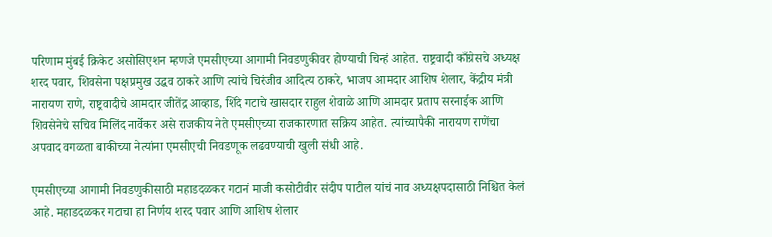परिणाम मुंबई क्रिकेट असोसिएशन म्हणजे एमसीएच्या आगामी निवडणुकीवर होण्याची चिन्हं आहेत. राष्ट्रवादी काँग्रेसचे अध्यक्ष शरद पवार, शिवसेना पक्षप्रमुख उद्धव ठाकरे आणि त्यांचे चिरंजीव आदित्य ठाकरे, भाजप आमदार आशिष शेलार, केंद्रीय मंत्री नारायण राणे, राष्ट्रवादीचे आमदार जीतेंद्र आव्हाड, शिंदे गटाचे खासदार राहुल शेवाळे आणि आमदार प्रताप सरनाईक आणि शिवसेनेचे सचिव मिलिंद नार्वेकर असे राजकीय नेते एमसीएच्या राजकारणात सक्रिय आहेत. त्यांच्यापैकी नारायण राणेंचा अपवाद वगळता बाकीच्या नेत्यांना एमसीएची निवडणूक लढवण्याची खुली संधी आहे.

एमसीएच्या आगामी निवडणुकीसाठी महाडदळकर गटानं माजी कसोटीवीर संदीप पाटील यांचं नाव अध्यक्षपदासाठी निश्चित केलं आहे. महाडदळकर गटाचा हा निर्णय शरद पवार आणि आशिष शेलार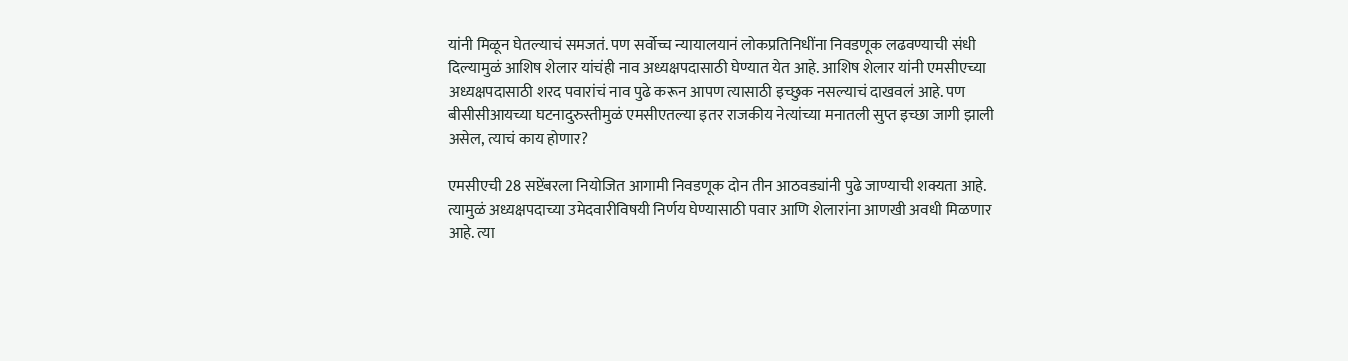यांनी मिळून घेतल्याचं समजतं. पण सर्वोच्च न्यायालयानं लोकप्रतिनिधींना निवडणूक लढवण्याची संधी दिल्यामुळं आशिष शेलार यांचंही नाव अध्यक्षपदासाठी घेण्यात येत आहे. आशिष शेलार यांनी एमसीएच्या अध्यक्षपदासाठी शरद पवारांचं नाव पुढे करून आपण त्यासाठी इच्छुक नसल्याचं दाखवलं आहे. पण बीसीसीआयच्या घटनादुरुस्तीमुळं एमसीएतल्या इतर राजकीय नेत्यांच्या मनातली सुप्त इच्छा जागी झाली असेल, त्याचं काय होणार?

एमसीएची 28 सप्टेंबरला नियोजित आगामी निवडणूक दोन तीन आठवड्यांनी पुढे जाण्याची शक्यता आहे. त्यामुळं अध्यक्षपदाच्या उमेदवारीविषयी निर्णय घेण्यासाठी पवार आणि शेलारांना आणखी अवधी मिळणार आहे. त्या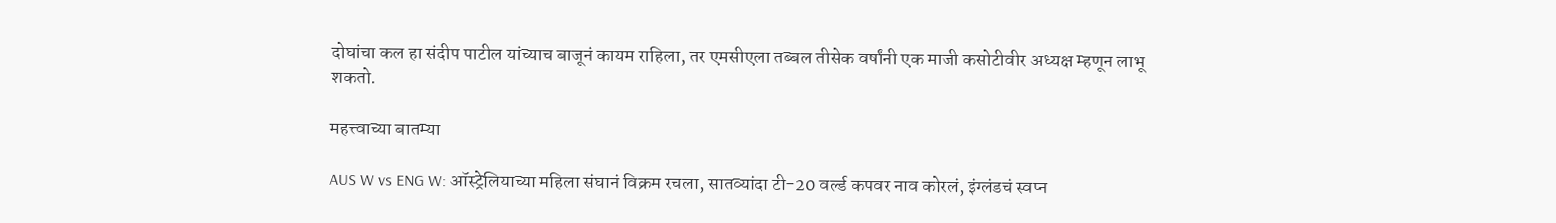दोघांचा कल हा संदीप पाटील यांच्याच बाजूनं कायम राहिला, तर एमसीएला तब्बल तीसेक वर्षांनी एक माजी कसोटीवीर अध्यक्ष म्हणून लाभू शकतो.

महत्त्वाच्या बातम्या

AUS W vs ENG W: ऑस्ट्रेलियाच्या महिला संघानं विक्रम रचला, सातव्यांदा टी-20 वर्ल्ड कपवर नाव कोरलं, इंग्लंडचं स्वप्न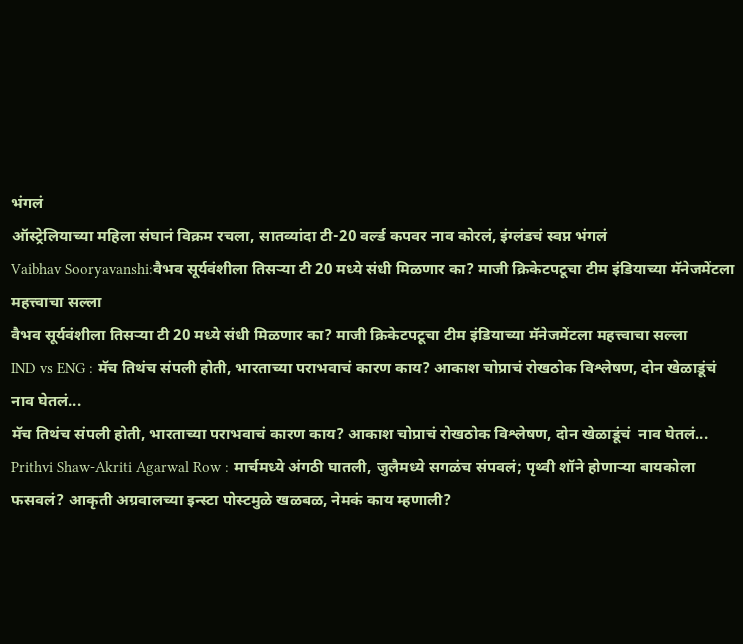भंगलं
ऑस्ट्रेलियाच्या महिला संघानं विक्रम रचला, सातव्यांदा टी-20 वर्ल्ड कपवर नाव कोरलं, इंग्लंडचं स्वप्न भंगलं
Vaibhav Sooryavanshi:वैभव सूर्यवंशीला तिसऱ्या टी 20 मध्ये संधी मिळणार का? माजी क्रिकेटपटूचा टीम इंडियाच्या मॅनेजमेंटला महत्त्वाचा सल्ला
वैभव सूर्यवंशीला तिसऱ्या टी 20 मध्ये संधी मिळणार का? माजी क्रिकेटपटूचा टीम इंडियाच्या मॅनेजमेंटला महत्त्वाचा सल्ला
IND vs ENG : मॅच तिथंच संपली होती, भारताच्या पराभवाचं कारण काय? आकाश चोप्राचं रोखठोक विश्लेषण, दोन खेळाडूंचं  नाव घेतलं...
मॅच तिथंच संपली होती, भारताच्या पराभवाचं कारण काय? आकाश चोप्राचं रोखठोक विश्लेषण, दोन खेळाडूंचं  नाव घेतलं...
Prithvi Shaw-Akriti Agarwal Row : मार्चमध्ये अंगठी घातली, जुलैमध्ये सगळंच संपवलं; पृथ्वी शॉने होणाऱ्या बायकोला फसवलं? आकृती अग्रवालच्या इन्स्टा पोस्टमुळे खळबळ, नेमकं काय म्हणाली?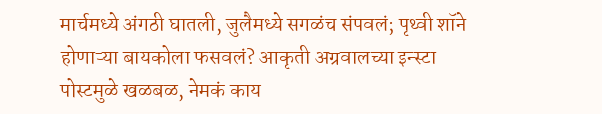मार्चमध्ये अंगठी घातली, जुलैमध्ये सगळंच संपवलं; पृथ्वी शॉने होणाऱ्या बायकोला फसवलं? आकृती अग्रवालच्या इन्स्टा पोस्टमुळे खळबळ, नेमकं काय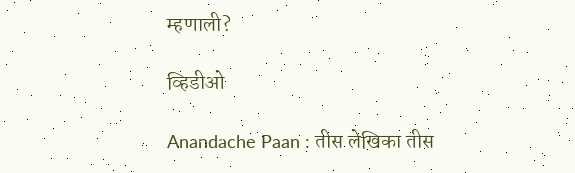म्हणाली?

व्हिडीओ

Anandache Paan : तीस लेखिका तीस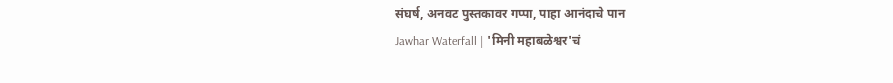संघर्ष, अनवट पुस्तकावर गप्पा, पाहा आनंदाचे पान
Jawhar Waterfall | 'मिनी महाबळेश्वर'चं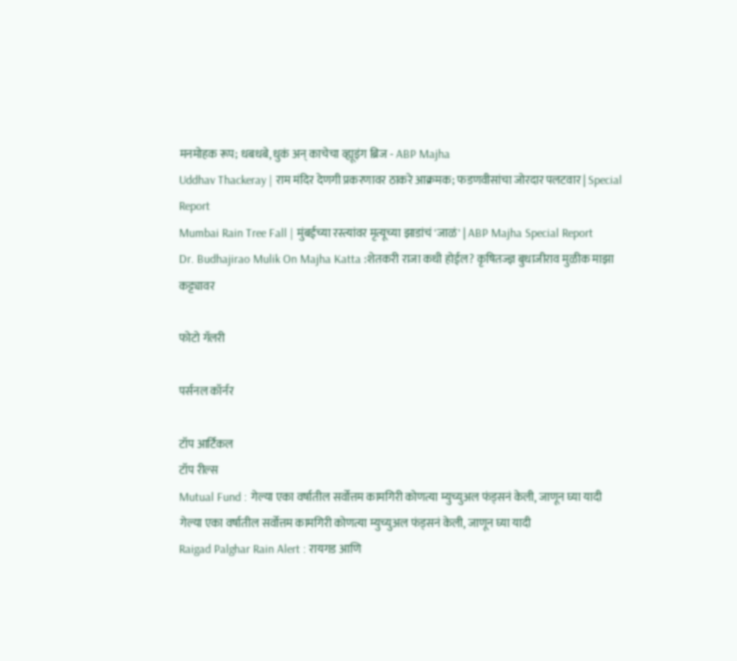मनमोहक रूप; धबधबे, धुकं अन् काचेचा व्ह्यूइंग ब्रिज - ABP Majha
Uddhav Thackeray | राम मंदिर देणगी प्रकरणावर ठाकरे आक्रमक; फडणवीसांचा जोरदार पलटवार | Special Report
Mumbai Rain Tree Fall | मुंबईच्या रस्त्यांवर मृत्यूच्या झाडांचं 'जाळं' | ABP Majha Special Report
Dr. Budhajirao Mulik On Majha Katta :शेतकरी राजा कधी होईल? कृषितज्ज्ञ बुधाजीराव मुळीक माझा कट्ट्यावर

फोटो गॅलरी

पर्सनल कॉर्नर

टॉप आर्टिकल
टॉप रील्स
Mutual Fund : गेल्या एका वर्षातील सर्वोत्तम कामगिरी कोणत्या म्युच्युअल फंड्सनं केली, जाणून घ्या यादी
गेल्या एका वर्षातील सर्वोत्तम कामगिरी कोणत्या म्युच्युअल फंड्सनं केली, जाणून घ्या यादी
Raigad Palghar Rain Alert : रायगड आणि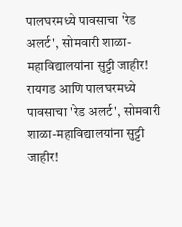पालघरमध्ये पावसाचा 'रेड अलर्ट', सोमवारी शाळा-महाविद्यालयांना सुट्टी जाहीर!
रायगड आणि पालघरमध्ये पावसाचा 'रेड अलर्ट', सोमवारी शाळा-महाविद्यालयांना सुट्टी जाहीर!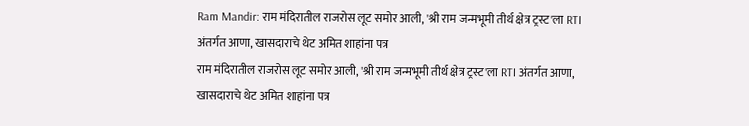Ram Mandir: राम मंदिरातील राजरोस लूट समोर आली, 'श्री राम जन्मभूमी तीर्थ क्षेत्र ट्रस्ट'ला RTI अंतर्गत आणा, खासदाराचे थेट अमित शाहांना पत्र
राम मंदिरातील राजरोस लूट समोर आली, 'श्री राम जन्मभूमी तीर्थ क्षेत्र ट्रस्ट'ला RTI अंतर्गत आणा, खासदाराचे थेट अमित शाहांना पत्र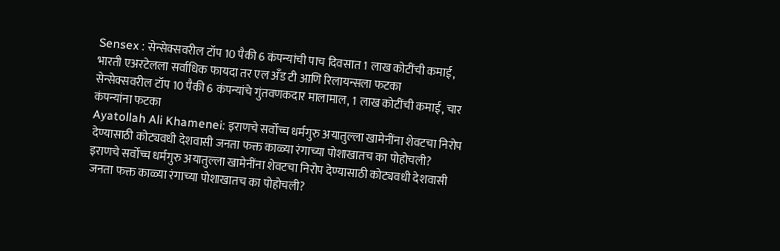Sensex : सेन्सेक्सवरील टॉप 10 पैकी 6 कंपन्यांची पाच दिवसात 1 लाख कोटींची कमाई, भारती एअरटेलला सर्वाधिक फायदा तर एल अँड टी आणि रिलायन्सला फटका
सेन्सेक्सवरील टॉप 10 पैकी 6 कंपन्यांचे गुंतवणकदार मालामाल, 1 लाख कोटींची कमाई, चार कंपन्यांना फटका
Ayatollah Ali Khamenei: इराणचे सर्वोच्च धर्मगुरु अयातुल्ला खामेनींना शेवटचा निरोप देण्यासाठी कोट्यवधी देशवासी जनता फक्त काळ्या रंगाच्या पोशाखातच का पोहोचली?
इराणचे सर्वोच्च धर्मगुरु अयातुल्ला खामेनींना शेवटचा निरोप देण्यासाठी कोट्यवधी देशवासी जनता फक्त काळ्या रंगाच्या पोशाखातच का पोहोचली?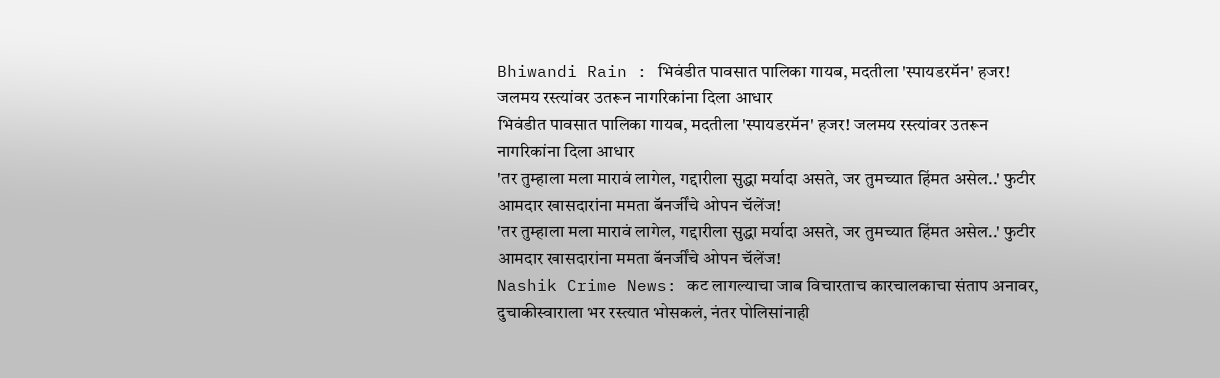Bhiwandi Rain : भिवंडीत पावसात पालिका गायब, मदतीला 'स्पायडरमॅन' हजर! जलमय रस्त्यांवर उतरून नागरिकांना दिला आधार
भिवंडीत पावसात पालिका गायब, मदतीला 'स्पायडरमॅन' हजर! जलमय रस्त्यांवर उतरून नागरिकांना दिला आधार
'तर तुम्हाला मला मारावं लागेल, गद्दारीला सुद्धा मर्यादा असते, जर तुमच्यात हिंमत असेल..' फुटीर आमदार खासदारांना ममता बॅनर्जींचे ओपन चॅलेंज!
'तर तुम्हाला मला मारावं लागेल, गद्दारीला सुद्धा मर्यादा असते, जर तुमच्यात हिंमत असेल..' फुटीर आमदार खासदारांना ममता बॅनर्जींचे ओपन चॅलेंज!
Nashik Crime News: कट लागल्याचा जाब विचारताच कारचालकाचा संताप अनावर, दुचाकीस्वाराला भर रस्त्यात भोसकलं, नंतर पोलिसांनाही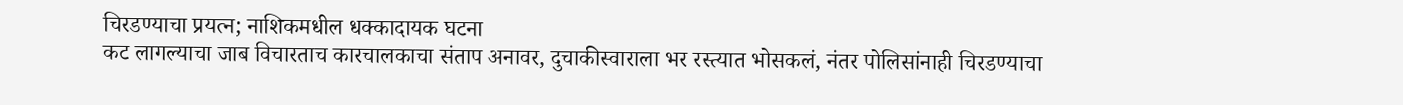चिरडण्याचा प्रयत्न; नाशिकमधील धक्कादायक घटना
कट लागल्याचा जाब विचारताच कारचालकाचा संताप अनावर, दुचाकीस्वाराला भर रस्त्यात भोसकलं, नंतर पोलिसांनाही चिरडण्याचा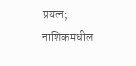प्रयत्न; नाशिकमधील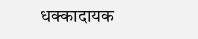धक्कादायक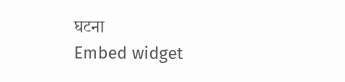घटना
Embed widget